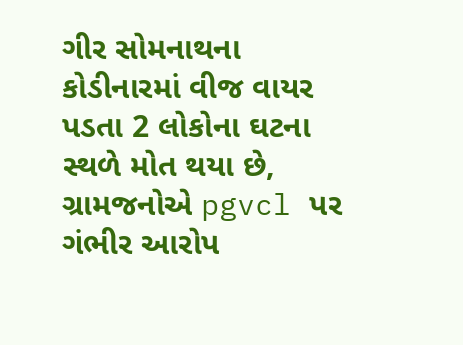ગીર સોમનાથના કોડીનારમાં વીજ વાયર પડતા 2 લોકોના ઘટના સ્થળે મોત થયા છે, ગ્રામજનોએ pgvcl પર ગંભીર આરોપ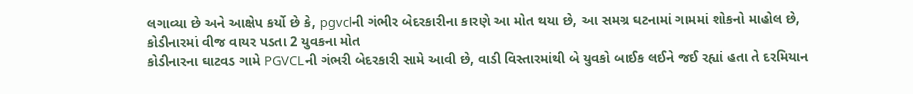લગાવ્યા છે અને આક્ષેપ કર્યો છે કે, pgvclની ગંભીર બેદરકારીના કારણે આ મોત થયા છે, આ સમગ્ર ઘટનામાં ગામમાં શોકનો માહોલ છે,
કોડીનારમાં વીજ વાયર પડતા 2 યુવકના મોત
કોડીનારના ઘાટવડ ગામે PGVCLની ગંભરી બેદરકારી સામે આવી છે, વાડી વિસ્તારમાંથી બે યુવકો બાઈક લઈને જઈ રહ્યાં હતા તે દરમિયાન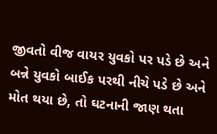જીવતો વીજ વાયર યુવકો પર પડે છે અને બન્ને યુવકો બાઈક પરથી નીચે પડે છે અને મોત થયા છે, તો ઘટનાની જાણ થતા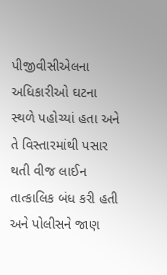પીજીવીસીએલના અધિકારીઓ ઘટના સ્થળે પહોચ્યાં હતા અને તે વિસ્તારમાંથી પસાર થતી વીજ લાઈન તાત્કાલિક બંધ કરી હતી અને પોલીસને જાણ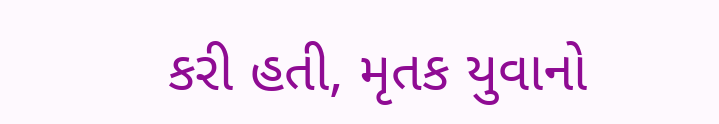કરી હતી, મૃતક યુવાનો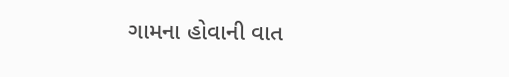ગામના હોવાની વાત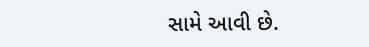સામે આવી છે.